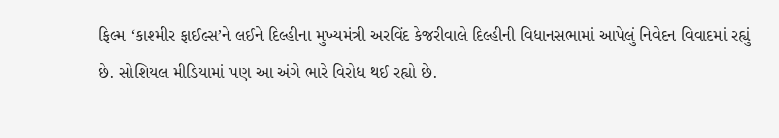ફિલ્મ ‘કાશ્મીર ફાઈલ્સ’ને લઈને દિલ્હીના મુખ્યમંત્રી અરવિંદ કેજરીવાલે દિલ્હીની વિધાનસભામાં આપેલું નિવેદન વિવાદમાં રહ્યું છે. સોશિયલ મીડિયામાં પણ આ અંગે ભારે વિરોધ થઈ રહ્યો છે.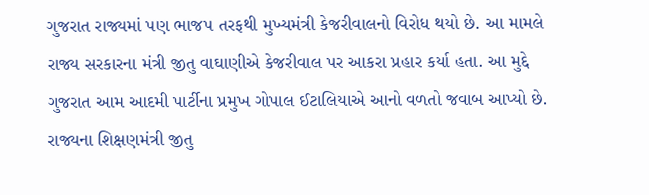ગુજરાત રાજ્યમાં પણ ભાજપ તરફથી મુખ્યમંત્રી કેજરીવાલનો વિરોધ થયો છે. આ મામલે રાજ્ય સરકારના મંત્રી જીતુ વાઘાણીએ કેજરીવાલ પર આકરા પ્રહાર કર્યા હતા. આ મુદ્દે ગુજરાત આમ આદમી પાર્ટીના પ્રમુખ ગોપાલ ઈટાલિયાએ આનો વળતો જવાબ આપ્યો છે.
રાજ્યના શિક્ષણમંત્રી જીતુ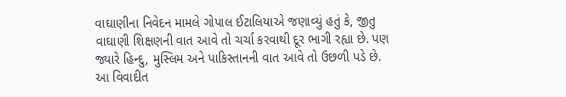વાઘાણીના નિવેદન મામલે ગોપાલ ઈટાલિયાએ જણાવ્યું હતું કે, જીતુ વાઘાણી શિક્ષણની વાત આવે તો ચર્ચા કરવાથી દૂર ભાગી રહ્યા છે. પણ જ્યારે હિન્દુ, મુસ્લિમ અને પાકિસ્તાનની વાત આવે તો ઉછળી પડે છે. આ વિવાદીત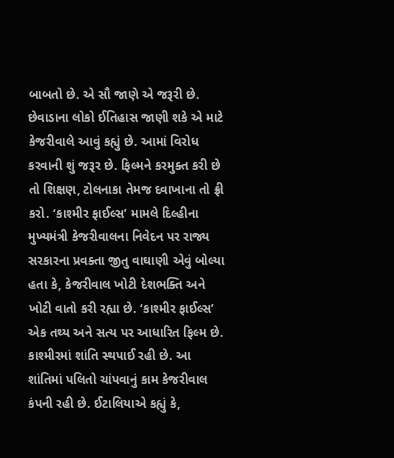બાબતો છે. એ સૌ જાણે એ જરૂરી છે. છેવાડાના લોકો ઈતિહાસ જાણી શકે એ માટે કેજરીવાલે આવું કહ્યું છે. આમાં વિરોધ કરવાની શું જરૂર છે. ફિલ્મને કરમુક્ત કરી છે તો શિક્ષણ, ટોલનાકા તેમજ દવાખાના તો ફ્રી કરો. ‘કાશ્મીર ફાઈલ્સ’ મામલે દિલ્હીના મુખ્યમંત્રી કેજરીવાલના નિવેદન પર રાજ્ય સરકારના પ્રવક્તા જીતુ વાઘાણી એવું બોલ્યા હતા કે, કેજરીવાલ ખોટી દેશભક્તિ અને ખોટી વાતો કરી રહ્યા છે. ‘કાશ્મીર ફાઈલ્સ’ એક તથ્ય અને સત્ય પર આધારિત ફિલ્મ છે. કાશ્મીરમાં શાંતિ સ્થપાઈ રહી છે. આ શાંતિમાં પલિતો ચાંપવાનું કામ કેજરીવાલ કંપની રહી છે. ઈટાલિયાએ કહ્યું કે,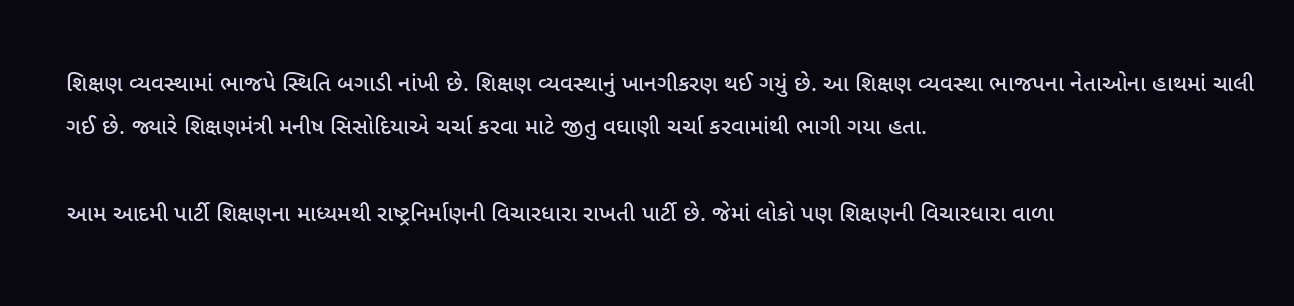શિક્ષણ વ્યવસ્થામાં ભાજપે સ્થિતિ બગાડી નાંખી છે. શિક્ષણ વ્યવસ્થાનું ખાનગીકરણ થઈ ગયું છે. આ શિક્ષણ વ્યવસ્થા ભાજપના નેતાઓના હાથમાં ચાલી ગઈ છે. જ્યારે શિક્ષણમંત્રી મનીષ સિસોદિયાએ ચર્ચા કરવા માટે જીતુ વઘાણી ચર્ચા કરવામાંથી ભાગી ગયા હતા.

આમ આદમી પાર્ટી શિક્ષણના માધ્યમથી રાષ્ટ્રનિર્માણની વિચારધારા રાખતી પાર્ટી છે. જેમાં લોકો પણ શિક્ષણની વિચારધારા વાળા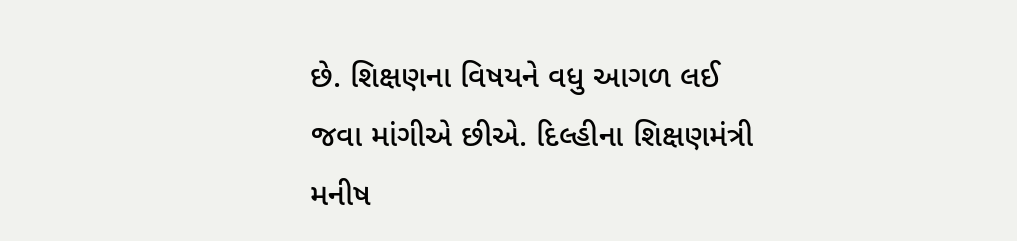છે. શિક્ષણના વિષયને વધુ આગળ લઈ જવા માંગીએ છીએ. દિલ્હીના શિક્ષણમંત્રી મનીષ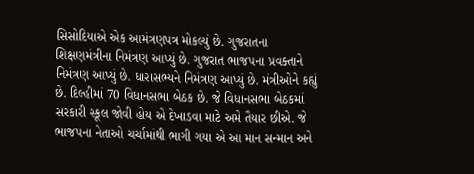સિસોદિયાએ એક આમંત્રણપત્ર મોકલ્યું છે. ગુજરાતના શિક્ષણમંત્રીના નિમંત્રણ આપ્યું છે. ગુજરાત ભાજપના પ્રવક્તાને નિમંત્રણ આપ્યું છે. ધારાસભ્યને નિમંત્રણ આપ્યું છે. મંત્રીઓને કહ્યું છે. દિલ્હીમાં 70 વિધાનસભા બેઠક છે. જે વિધાનસભા બેઠકમાં સરકારી સ્કૂલ જોવી હોય એ દેખાડવા માટે અમે તૈયાર છીએ. જે ભાજપના નેતાઓ ચર્ચામાંથી ભાગી ગયા એ આ માન સન્માન અને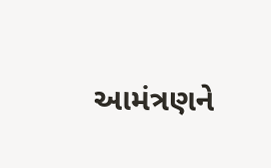આમંત્રણને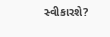સ્વીકારશે?